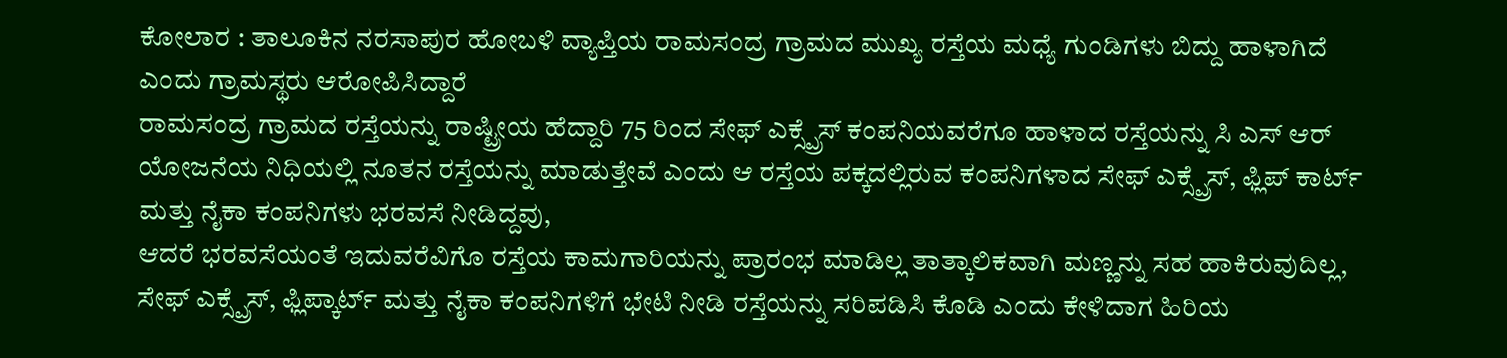ಕೋಲಾರ : ತಾಲೂಕಿನ ನರಸಾಪುರ ಹೋಬಳಿ ವ್ಯಾಪ್ತಿಯ ರಾಮಸಂದ್ರ ಗ್ರಾಮದ ಮುಖ್ಯ ರಸ್ತೆಯ ಮಧ್ಯೆ ಗುಂಡಿಗಳು ಬಿದ್ದು ಹಾಳಾಗಿದೆ ಎಂದು ಗ್ರಾಮಸ್ಥರು ಆರೋಪಿಸಿದ್ದಾರೆ
ರಾಮಸಂದ್ರ ಗ್ರಾಮದ ರಸ್ತೆಯನ್ನು ರಾಷ್ಟ್ರೀಯ ಹೆದ್ದಾರಿ 75 ರಿಂದ ಸೇಫ್ ಎಕ್ಸ್ಪ್ರೆಸ್ ಕಂಪನಿಯವರೆಗೂ ಹಾಳಾದ ರಸ್ತೆಯನ್ನು ಸಿ ಎಸ್ ಆರ್ ಯೋಜನೆಯ ನಿಧಿಯಲ್ಲಿ ನೂತನ ರಸ್ತೆಯನ್ನು ಮಾಡುತ್ತೇವೆ ಎಂದು ಆ ರಸ್ತೆಯ ಪಕ್ಕದಲ್ಲಿರುವ ಕಂಪನಿಗಳಾದ ಸೇಫ್ ಎಕ್ಸ್ಪ್ರೆಸ್, ಫ್ಲಿಪ್ ಕಾರ್ಟ್ ಮತ್ತು ನೈಕಾ ಕಂಪನಿಗಳು ಭರವಸೆ ನೀಡಿದ್ದವು,
ಆದರೆ ಭರವಸೆಯಂತೆ ಇದುವರೆವಿಗೊ ರಸ್ತೆಯ ಕಾಮಗಾರಿಯನ್ನು ಪ್ರಾರಂಭ ಮಾಡಿಲ್ಲ ತಾತ್ಕಾಲಿಕವಾಗಿ ಮಣ್ಣನ್ನು ಸಹ ಹಾಕಿರುವುದಿಲ್ಲ, ಸೇಫ್ ಎಕ್ಸ್ಪ್ರೆಸ್, ಫ್ಲಿಪ್ಕಾರ್ಟ್ ಮತ್ತು ನೈಕಾ ಕಂಪನಿಗಳಿಗೆ ಭೇಟಿ ನೀಡಿ ರಸ್ತೆಯನ್ನು ಸರಿಪಡಿಸಿ ಕೊಡಿ ಎಂದು ಕೇಳಿದಾಗ ಹಿರಿಯ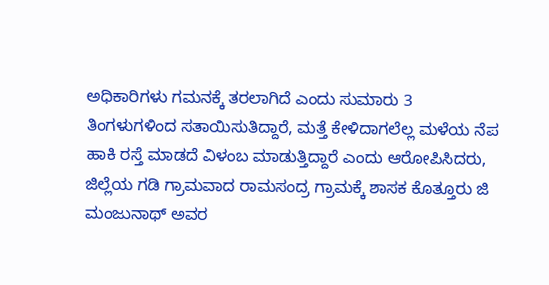ಅಧಿಕಾರಿಗಳು ಗಮನಕ್ಕೆ ತರಲಾಗಿದೆ ಎಂದು ಸುಮಾರು 3 ತಿಂಗಳುಗಳಿಂದ ಸತಾಯಿಸುತಿದ್ದಾರೆ, ಮತ್ತೆ ಕೇಳಿದಾಗಲೆಲ್ಲ ಮಳೆಯ ನೆಪ ಹಾಕಿ ರಸ್ತೆ ಮಾಡದೆ ವಿಳಂಬ ಮಾಡುತ್ತಿದ್ದಾರೆ ಎಂದು ಆರೋಪಿಸಿದರು,
ಜಿಲ್ಲೆಯ ಗಡಿ ಗ್ರಾಮವಾದ ರಾಮಸಂದ್ರ ಗ್ರಾಮಕ್ಕೆ ಶಾಸಕ ಕೊತ್ತೂರು ಜಿ ಮಂಜುನಾಥ್ ಅವರ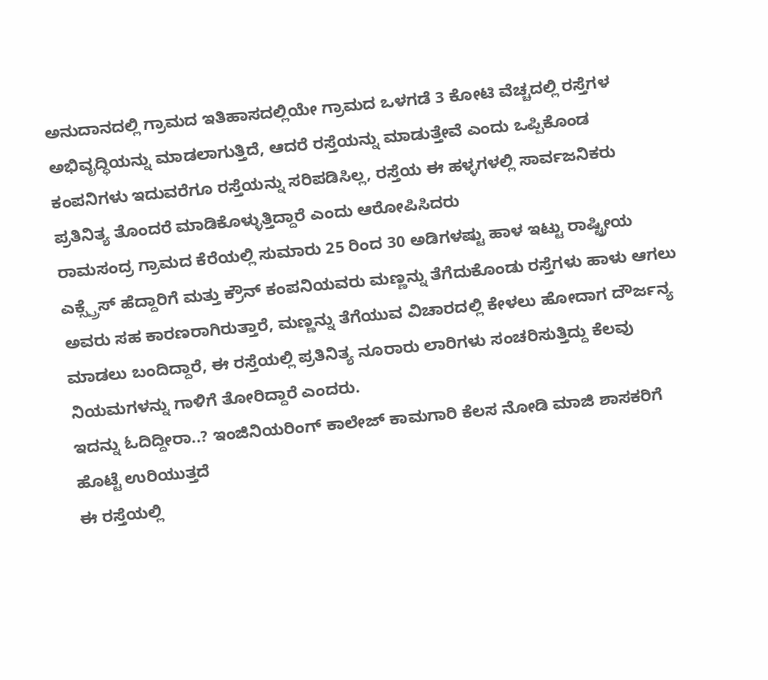ಅನುದಾನದಲ್ಲಿ ಗ್ರಾಮದ ಇತಿಹಾಸದಲ್ಲಿಯೇ ಗ್ರಾಮದ ಒಳಗಡೆ 3 ಕೋಟಿ ವೆಚ್ಚದಲ್ಲಿ ರಸ್ತೆಗಳ ಅಭಿವೃದ್ಧಿಯನ್ನು ಮಾಡಲಾಗುತ್ತಿದೆ, ಆದರೆ ರಸ್ತೆಯನ್ನು ಮಾಡುತ್ತೇವೆ ಎಂದು ಒಪ್ಪಿಕೊಂಡ ಕಂಪನಿಗಳು ಇದುವರೆಗೂ ರಸ್ತೆಯನ್ನು ಸರಿಪಡಿಸಿಲ್ಲ, ರಸ್ತೆಯ ಈ ಹಳ್ಳಗಳಲ್ಲಿ ಸಾರ್ವಜನಿಕರು ಪ್ರತಿನಿತ್ಯ ತೊಂದರೆ ಮಾಡಿಕೊಳ್ಳುತ್ತಿದ್ದಾರೆ ಎಂದು ಆರೋಪಿಸಿದರು
ರಾಮಸಂದ್ರ ಗ್ರಾಮದ ಕೆರೆಯಲ್ಲಿ ಸುಮಾರು 25 ರಿಂದ 30 ಅಡಿಗಳಷ್ಟು ಹಾಳ ಇಟ್ಟು ರಾಷ್ಟ್ರೀಯ ಎಕ್ಸ್ಪ್ರೆಸ್ ಹೆದ್ದಾರಿಗೆ ಮತ್ತು ಕ್ರೌನ್ ಕಂಪನಿಯವರು ಮಣ್ಣನ್ನು ತೆಗೆದುಕೊಂಡು ರಸ್ತೆಗಳು ಹಾಳು ಆಗಲು ಅವರು ಸಹ ಕಾರಣರಾಗಿರುತ್ತಾರೆ, ಮಣ್ಣನ್ನು ತೆಗೆಯುವ ವಿಚಾರದಲ್ಲಿ ಕೇಳಲು ಹೋದಾಗ ದೌರ್ಜನ್ಯ ಮಾಡಲು ಬಂದಿದ್ದಾರೆ, ಈ ರಸ್ತೆಯಲ್ಲಿ ಪ್ರತಿನಿತ್ಯ ನೂರಾರು ಲಾರಿಗಳು ಸಂಚರಿಸುತ್ತಿದ್ದು ಕೆಲವು ನಿಯಮಗಳನ್ನು ಗಾಳಿಗೆ ತೋರಿದ್ದಾರೆ ಎಂದರು.
ಇದನ್ನು ಓದಿದ್ದೀರಾ..? ಇಂಜಿನಿಯರಿಂಗ್ ಕಾಲೇಜ್ ಕಾಮಗಾರಿ ಕೆಲಸ ನೋಡಿ ಮಾಜಿ ಶಾಸಕರಿಗೆ ಹೊಟ್ಟೆ ಉರಿಯುತ್ತದೆ
ಈ ರಸ್ತೆಯಲ್ಲಿ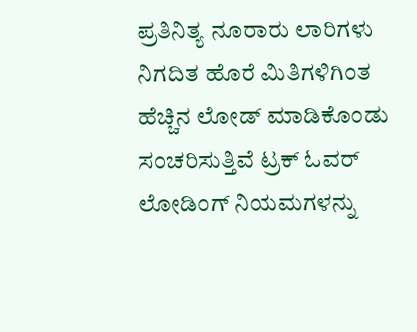ಪ್ರತಿನಿತ್ಯ ನೂರಾರು ಲಾರಿಗಳು ನಿಗದಿತ ಹೊರೆ ಮಿತಿಗಳಿಗಿಂತ ಹೆಚ್ಚಿನ ಲೋಡ್ ಮಾಡಿಕೊಂಡು ಸಂಚರಿಸುತ್ತಿವೆ ಟ್ರಕ್ ಓವರ್ ಲೋಡಿಂಗ್ ನಿಯಮಗಳನ್ನು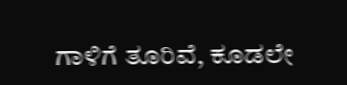ಗಾಳಿಗೆ ತೂರಿವೆ, ಕೂಡಲೇ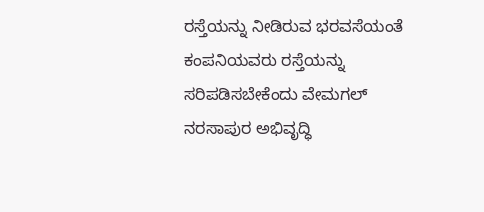ರಸ್ತೆಯನ್ನು ನೀಡಿರುವ ಭರವಸೆಯಂತೆ ಕಂಪನಿಯವರು ರಸ್ತೆಯನ್ನು ಸರಿಪಡಿಸಬೇಕೆಂದು ವೇಮಗಲ್ ನರಸಾಪುರ ಅಭಿವೃದ್ಧಿ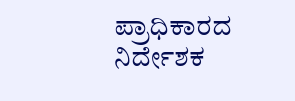ಪ್ರಾಧಿಕಾರದ ನಿರ್ದೇಶಕ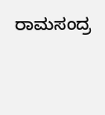ರಾಮಸಂದ್ರ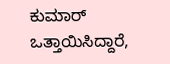ಕುಮಾರ್ ಒತ್ತಾಯಿಸಿದ್ದಾರೆ,